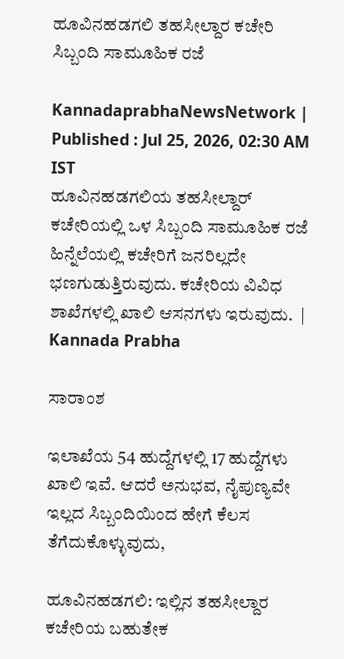ಹೂವಿನಹಡಗಲಿ ತಹಸೀಲ್ದಾರ ಕಚೇರಿ ಸಿಬ್ಬಂದಿ ಸಾಮೂಹಿಕ ರಜೆ

KannadaprabhaNewsNetwork |
Published : Jul 25, 2026, 02:30 AM IST
ಹೂವಿನಹಡಗಲಿಯ ತಹಸೀಲ್ದಾರ್‌ ಕಚೇರಿಯಲ್ಲಿ ಒಳ ಸಿಬ್ಬಂದಿ ಸಾಮೂಹಿಕ ರಜೆ ಹಿನ್ನೆಲೆಯಲ್ಲಿ ಕಚೇರಿಗೆ ಜನರಿಲ್ಲದೇ ಭಣಗುಡುತ್ತಿರುವುದು. ಕಚೇರಿಯ ವಿವಿಧ ಶಾಖೆಗಳಲ್ಲಿ ಖಾಲಿ ಆಸನಗಳು ಇರುವುದು.  | Kannada Prabha

ಸಾರಾಂಶ

ಇಲಾಖೆಯ 54 ಹುದ್ದೆಗಳಲ್ಲಿ 17 ಹುದ್ದೆಗಳು ಖಾಲಿ ಇವೆ. ಆದರೆ ಅನುಭವ, ನೈಪುಣ್ಯವೇ ಇಲ್ಲದ ಸಿಬ್ಬಂದಿಯಿಂದ ಹೇಗೆ ಕೆಲಸ ತೆಗೆದುಕೊ‍ಳ್ಳುವುದು,

ಹೂವಿನಹಡಗಲಿ: ಇಲ್ಲಿನ ತಹಸೀಲ್ದಾರ ಕಚೇರಿಯ ಬಹುತೇಕ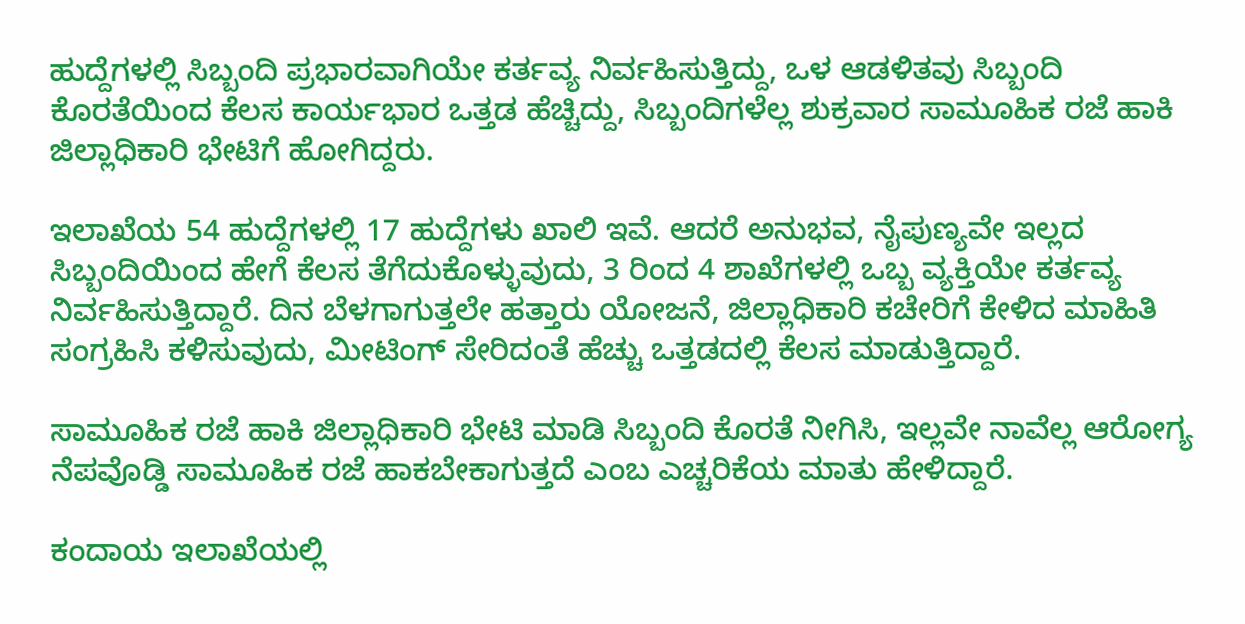ಹುದ್ದೆಗಳಲ್ಲಿ ಸಿಬ್ಬಂದಿ ಪ್ರಭಾರವಾಗಿಯೇ ಕರ್ತವ್ಯ ನಿರ್ವಹಿಸುತ್ತಿದ್ದು, ಒಳ ಆಡಳಿತವು ಸಿಬ್ಬಂದಿ ಕೊರತೆಯಿಂದ ಕೆಲಸ ಕಾರ್ಯಭಾರ ಒತ್ತಡ ಹೆಚ್ಚಿದ್ದು, ಸಿಬ್ಬಂದಿಗಳೆಲ್ಲ ಶುಕ್ರವಾರ ಸಾಮೂಹಿಕ ರಜೆ ಹಾಕಿ ಜಿಲ್ಲಾಧಿಕಾರಿ ಭೇಟಿಗೆ ಹೋಗಿದ್ದರು.

ಇಲಾಖೆಯ 54 ಹುದ್ದೆಗಳಲ್ಲಿ 17 ಹುದ್ದೆಗಳು ಖಾಲಿ ಇವೆ. ಆದರೆ ಅನುಭವ, ನೈಪುಣ್ಯವೇ ಇಲ್ಲದ ಸಿಬ್ಬಂದಿಯಿಂದ ಹೇಗೆ ಕೆಲಸ ತೆಗೆದುಕೊ‍ಳ್ಳುವುದು, 3 ರಿಂದ 4 ಶಾಖೆಗಳಲ್ಲಿ ಒಬ್ಬ ವ್ಯಕ್ತಿಯೇ ಕರ್ತವ್ಯ ನಿರ್ವಹಿಸುತ್ತಿದ್ದಾರೆ. ದಿನ ಬೆಳಗಾಗುತ್ತಲೇ ಹತ್ತಾರು ಯೋಜನೆ, ಜಿಲ್ಲಾಧಿಕಾರಿ ಕಚೇರಿಗೆ ಕೇಳಿದ ಮಾಹಿತಿ ಸಂಗ್ರಹಿಸಿ ಕಳಿಸುವುದು, ಮೀಟಿಂಗ್‌ ಸೇರಿದಂತೆ ಹೆಚ್ಚು ಒತ್ತಡದಲ್ಲಿ ಕೆಲಸ ಮಾಡುತ್ತಿದ್ದಾರೆ.

ಸಾಮೂಹಿಕ ರಜೆ ಹಾಕಿ ಜಿಲ್ಲಾಧಿಕಾರಿ ಭೇಟಿ ಮಾಡಿ ಸಿಬ್ಬಂದಿ ಕೊರತೆ ನೀಗಿಸಿ, ಇಲ್ಲವೇ ನಾವೆಲ್ಲ ಆರೋಗ್ಯ ನೆಪವೊಡ್ಡಿ ಸಾಮೂಹಿಕ ರಜೆ ಹಾಕಬೇಕಾಗುತ್ತದೆ ಎಂಬ ಎಚ್ಚರಿಕೆಯ ಮಾತು ಹೇಳಿದ್ದಾರೆ.

ಕಂದಾಯ ಇಲಾಖೆಯಲ್ಲಿ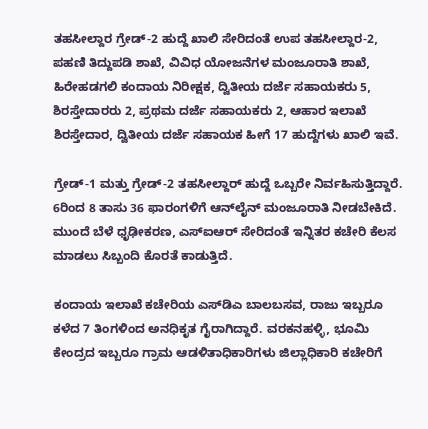ತಹಸೀಲ್ದಾರ ಗ್ರೇಡ್‌-2 ಹುದ್ದೆ ಖಾಲಿ ಸೇರಿದಂತೆ ಉಪ ತಹಸೀಲ್ದಾರ-2, ಪಹಣಿ ತಿದ್ದುಪಡಿ ಶಾಖೆ, ವಿವಿಧ ಯೋಜನೆಗಳ ಮಂಜೂರಾತಿ ಶಾಖೆ, ಹಿರೇಹಡಗಲಿ ಕಂದಾಯ ನಿರೀಕ್ಷಕ, ದ್ವಿತೀಯ ದರ್ಜೆ ಸಹಾಯಕರು 5, ಶಿರಸ್ತೇದಾರರು 2, ಪ್ರಥಮ ದರ್ಜೆ ಸಹಾಯಕರು 2, ಆಹಾರ ಇಲಾಖೆ ಶಿರಸ್ತೇದಾರ, ದ್ವಿತೀಯ ದರ್ಜೆ ಸಹಾಯಕ ಹೀಗೆ 17 ಹುದ್ದೆಗಳು ಖಾಲಿ ಇವೆ.

ಗ್ರೇಡ್‌-1 ಮತ್ತು ಗ್ರೇಡ್‌-2 ತಹಸೀಲ್ದಾರ್‌ ಹುದ್ದೆ ಒಬ್ಬರೇ ನಿರ್ವಹಿಸುತ್ತಿದ್ದಾರೆ. 6ರಿಂದ 8 ತಾಸು 36 ಫಾರಂಗಳಿಗೆ ಆನ್‌ಲೈನ್‌ ಮಂಜೂರಾತಿ ನೀಡಬೇಕಿದೆ. ಮುಂದೆ ಬೆಳೆ ಧೃಢೀಕರಣ, ಎಸ್‌ಐಆರ್‌ ಸೇರಿದಂತೆ ಇನ್ನಿತರ ಕಚೇರಿ ಕೆಲಸ ಮಾಡಲು ಸಿಬ್ಬಂದಿ ಕೊರತೆ ಕಾಡುತ್ತಿದೆ.

ಕಂದಾಯ ಇಲಾಖೆ ಕಚೇರಿಯ ಎಸ್‌ಡಿಎ ಬಾಲಬಸವ, ರಾಜು ಇಬ್ಬರೂ ಕಳೆದ 7 ತಿಂಗಳಿಂದ ಅನಧಿಕೃತ ಗೈರಾಗಿದ್ದಾರೆ. ವರಕನಹಳ್ಳಿ, ಭೂಮಿ ಕೇಂದ್ರದ ಇಬ್ಬರೂ ಗ್ರಾಮ ಆಡಳಿತಾಧಿಕಾರಿಗಳು ಜಿಲ್ಲಾಧಿಕಾರಿ ಕಚೇರಿಗೆ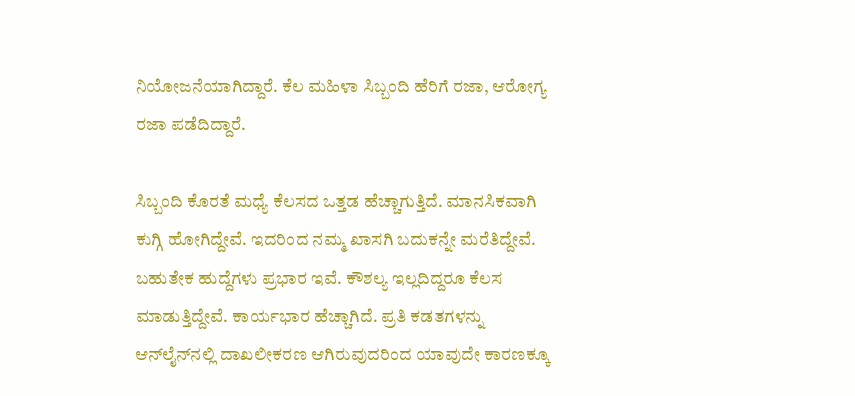ನಿಯೋಜನೆಯಾಗಿದ್ದಾರೆ. ಕೆಲ ಮಹಿಳಾ ಸಿಬ್ಬಂದಿ ಹೆರಿಗೆ ರಜಾ, ಆರೋಗ್ಯ ರಜಾ ಪಡೆದಿದ್ದಾರೆ.

ಸಿಬ್ಬಂದಿ ಕೊರತೆ ಮಧ್ಯೆ ಕೆಲಸದ ಒತ್ತಡ ಹೆಚ್ಚಾಗುತ್ತಿದೆ. ಮಾನಸಿಕವಾಗಿ ಕುಗ್ಗಿ ಹೋಗಿದ್ದೇವೆ. ಇದರಿಂದ ನಮ್ಮ ಖಾಸಗಿ ಬದುಕನ್ನೇ ಮರೆತಿದ್ದೇವೆ. ಬಹುತೇಕ ಹುದ್ದೆಗಳು ಪ್ರಭಾರ ಇವೆ. ಕೌಶಲ್ಯ ಇಲ್ಲದಿದ್ದರೂ ಕೆಲಸ ಮಾಡುತ್ತಿದ್ದೇವೆ. ಕಾರ್ಯಭಾರ ಹೆಚ್ಚಾಗಿದೆ. ಪ್ರತಿ ಕಡತಗಳನ್ನು ಆನ್‌ಲೈನ್‌ನಲ್ಲಿ ದಾಖಲೀಕರಣ ಆಗಿರುವುದರಿಂದ ಯಾವುದೇ ಕಾರಣಕ್ಕೂ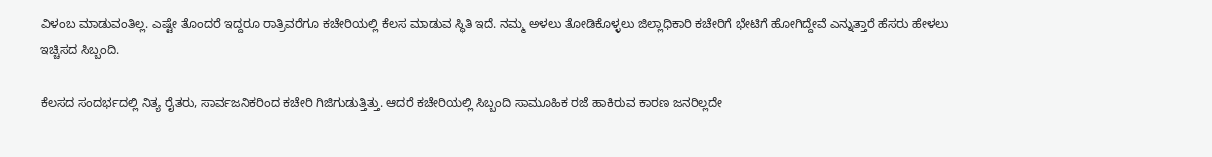ವಿಳಂಬ ಮಾಡುವಂತಿಲ್ಲ. ಎಷ್ಟೇ ತೊಂದರೆ ಇದ್ದರೂ ರಾತ್ರಿವರೆಗೂ ಕಚೇರಿಯಲ್ಲಿ ಕೆಲಸ ಮಾಡುವ ಸ್ಥಿತಿ ಇದೆ. ನಮ್ಮ ಅಳಲು ತೋಡಿಕೊಳ್ಳಲು ಜಿಲ್ಲಾಧಿಕಾರಿ ಕಚೇರಿಗೆ ಭೇಟಿಗೆ ಹೋಗಿದ್ದೇವೆ ಎನ್ನುತ್ತಾರೆ ಹೆಸರು ಹೇಳಲು ಇಚ್ಚಿಸದ ಸಿಬ್ಬಂದಿ.

ಕೆಲಸದ ಸಂದರ್ಭದಲ್ಲಿ ನಿತ್ಯ ರೈತರು, ಸಾರ್ವಜನಿಕರಿಂದ ಕಚೇರಿ ಗಿಜಿಗುಡುತ್ತಿತ್ತು. ಆದರೆ ಕಚೇರಿಯಲ್ಲಿ ಸಿಬ್ಬಂದಿ ಸಾಮೂಹಿಕ ರಜೆ ಹಾಕಿರುವ ಕಾರಣ ಜನರಿಲ್ಲದೇ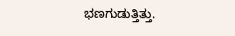ಭಣಗುಡುತ್ತಿತ್ತು.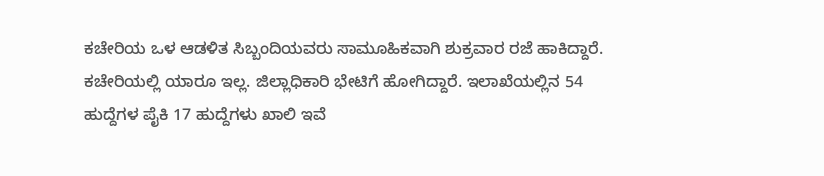ಕಚೇರಿಯ ಒಳ ಆಡಳಿತ ಸಿಬ್ಬಂದಿಯವರು ಸಾಮೂಹಿಕವಾಗಿ ಶುಕ್ರವಾರ ರಜೆ ಹಾಕಿದ್ದಾರೆ. ಕಚೇರಿಯಲ್ಲಿ ಯಾರೂ ಇಲ್ಲ. ಜಿಲ್ಲಾಧಿಕಾರಿ ಭೇಟಿಗೆ ಹೋಗಿದ್ದಾರೆ. ಇಲಾಖೆಯಲ್ಲಿನ 54 ಹುದ್ದೆಗಳ ಪೈಕಿ 17 ಹುದ್ದೆಗಳು ಖಾಲಿ ಇವೆ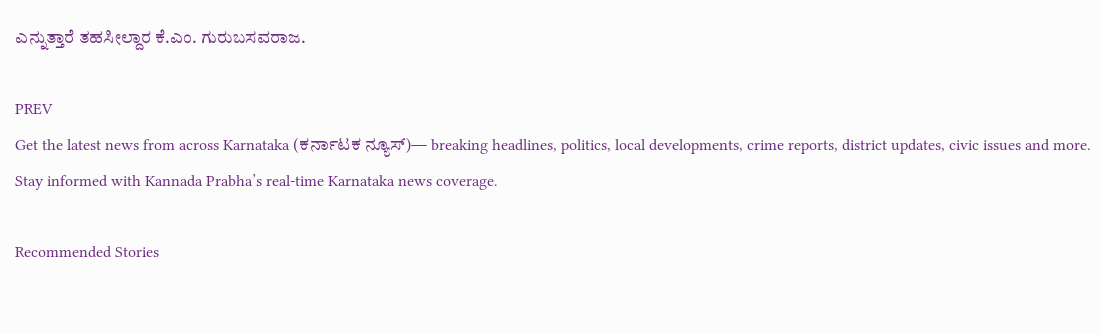ಎನ್ನುತ್ತಾರೆ ತಹಸೀಲ್ದಾರ ಕೆ.ಎಂ. ಗುರುಬಸವರಾಜ.

PREV
Get the latest news from across Karnataka (ಕರ್ನಾಟಕ ನ್ಯೂಸ್)— breaking headlines, politics, local developments, crime reports, district updates, civic issues and more. Stay informed with Kannada Prabha’s real‑time Karnataka news coverage.

Recommended Stories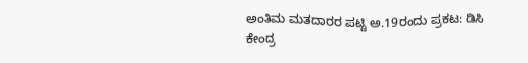ಅಂತಿಮ ಮತದಾರರ ಪಟ್ಟಿ ಅ.19ರಂದು ಪ್ರಕಟ: ಡಿಸಿ
ಕೇಂದ್ರ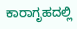ಕಾರಾಗೃಹದಲ್ಲಿ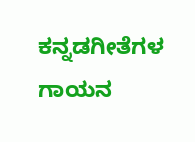ಕನ್ನಡಗೀತೆಗಳ ಗಾಯನ